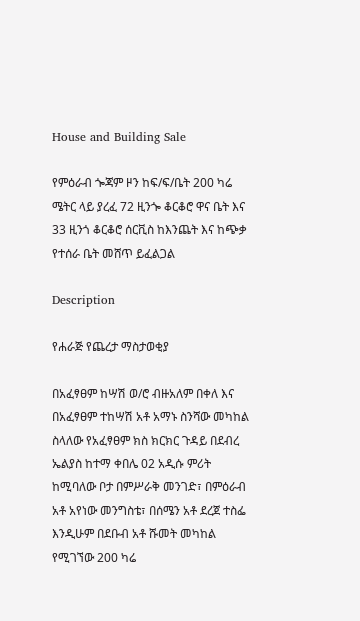House and Building Sale

የምዕራብ ጐጃም ዞን ከፍ/ፍ/ቤት 200 ካሬ ሜትር ላይ ያረፈ 72 ዚንጐ ቆርቆሮ ዋና ቤት እና 33 ዚንጎ ቆርቆሮ ሰርቪስ ከእንጨት እና ከጭቃ የተሰራ ቤት መሸጥ ይፈልጋል

Description

የሐራጅ የጨረታ ማስታወቂያ

በአፈፃፀም ከሣሽ ወ/ሮ ብዙአለም በቀለ እና በአፈፃፀም ተከሣሽ አቶ አማኑ ስንሻው መካከል ስላለው የአፈፃፀም ክስ ክርክር ጉዳይ በደብረ ኤልያስ ከተማ ቀበሌ 02 አዲሱ ምሪት ከሚባለው ቦታ በምሥራቅ መንገድ፣ በምዕራብ አቶ አየነው መንግስቴ፣ በሰሜን አቶ ደረጀ ተስፌ እንዲሁም በደቡብ አቶ ሹመት መካከል የሚገኘው 200 ካሬ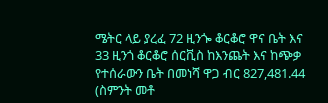ሜትር ላይ ያረፈ 72 ዚንጐ ቆርቆሮ ዋና ቤት እና 33 ዚንጎ ቆርቆሮ ሰርቪስ ከእንጨት እና ከጭቃ የተሰራውን ቤት በመነሻ ዋጋ ብር 827,481.44 (ስምንት መቶ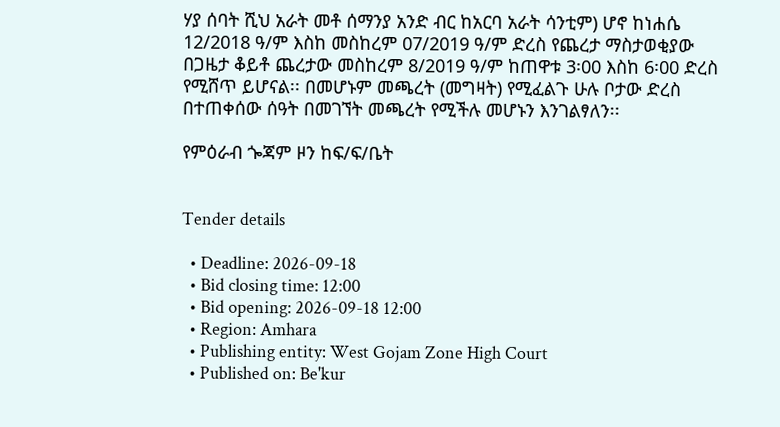ሃያ ሰባት ሺህ አራት መቶ ሰማንያ አንድ ብር ከአርባ አራት ሳንቲም) ሆኖ ከነሐሴ 12/2018 ዓ/ም እስከ መስከረም 07/2019 ዓ/ም ድረስ የጨረታ ማስታወቂያው በጋዜታ ቆይቶ ጨረታው መስከረም 8/2019 ዓ/ም ከጠዋቱ 3፡00 እስከ 6፡00 ድረስ የሚሸጥ ይሆናል፡፡ በመሆኑም መጫረት (መግዛት) የሚፈልጉ ሁሉ ቦታው ድረስ በተጠቀሰው ሰዓት በመገኘት መጫረት የሚችሉ መሆኑን እንገልፃለን፡፡

የምዕራብ ጐጃም ዞን ከፍ/ፍ/ቤት


Tender details

  • Deadline: 2026-09-18
  • Bid closing time: 12:00
  • Bid opening: 2026-09-18 12:00
  • Region: Amhara
  • Publishing entity: West Gojam Zone High Court
  • Published on: Be'kur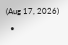(Aug 17, 2026)
  •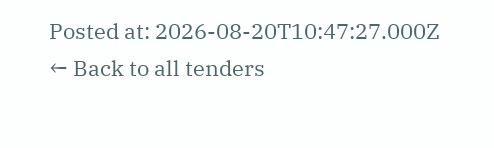Posted at: 2026-08-20T10:47:27.000Z
← Back to all tenders